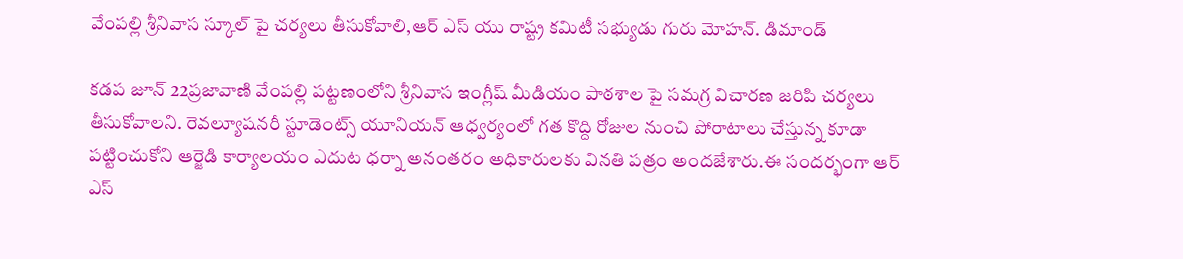వేంపల్లి శ్రీనివాస స్కూల్ పై చర్యలు తీసుకోవాలి,ఆర్ ఎస్ యు రాష్ట్ర కమిటీ సభ్యుడు గురు మోహన్. డిమాండ్

కడప జూన్ 22ప్రజావాణి వేంపల్లి పట్టణంలోని శ్రీనివాస ఇంగ్లీష్ మీడియం పాఠశాల పై సమగ్ర విచారణ జరిపి చర్యలు తీసుకోవాలని. రెవల్యూషనరీ స్టూడెంట్స్ యూనియన్ ఆధ్వర్యంలో గత కొద్ది రోజుల నుంచి పోరాటాలు చేస్తున్న కూడా పట్టించుకోని ఆర్జెడి కార్యాలయం ఎదుట ధర్నా అనంతరం అధికారులకు వినతి పత్రం అందజేశారు.ఈ సందర్భంగా ఆర్ ఎస్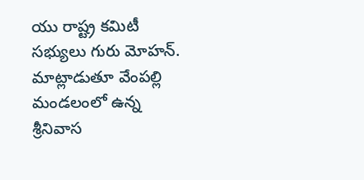యు రాష్ట్ర కమిటీ సభ్యులు గురు మోహన్. మాట్లాడుతూ వేంపల్లి మండలంలో ఉన్న శ్రీనివాస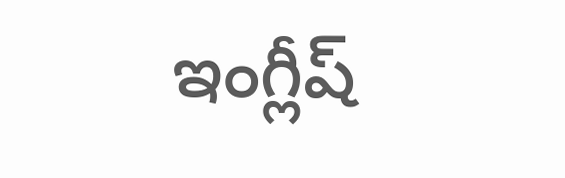ఇంగ్లీష్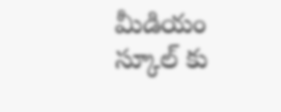మీడియం స్కూల్ కు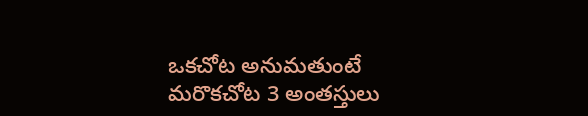ఒకచోట అనుమతుంటే మరొకచోట 3 అంతస్తులు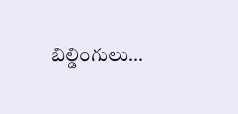బిల్డింగులు...